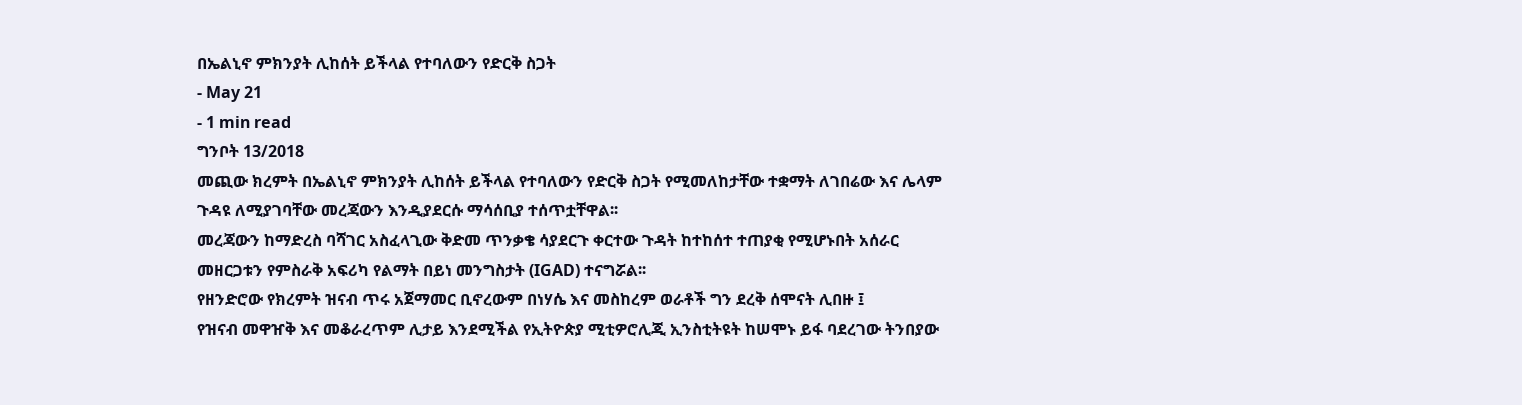በኤልኒኖ ምክንያት ሊከሰት ይችላል የተባለውን የድርቅ ስጋት
- May 21
- 1 min read
ግንቦት 13/2018
መጪው ክረምት በኤልኒኖ ምክንያት ሊከሰት ይችላል የተባለውን የድርቅ ስጋት የሚመለከታቸው ተቋማት ለገበሬው እና ሌላም ጉዳዩ ለሚያገባቸው መረጃውን እንዲያደርሱ ማሳሰቢያ ተሰጥቷቸዋል፡፡
መረጃውን ከማድረስ ባሻገር አስፈላጊው ቅድመ ጥንቃቄ ሳያደርጉ ቀርተው ጉዳት ከተከሰተ ተጠያቂ የሚሆኑበት አሰራር መዘርጋቱን የምስራቅ አፍሪካ የልማት በይነ መንግስታት (IGAD) ተናግሯል፡፡
የዘንድሮው የክረምት ዝናብ ጥሩ አጀማመር ቢኖረውም በነሃሴ እና መስከረም ወራቶች ግን ደረቅ ሰሞናት ሊበዙ ፤
የዝናብ መዋዠቅ እና መቆራረጥም ሊታይ እንደሚችል የኢትዮጵያ ሚቲዎሮሊጂ ኢንስቲትዩት ከሠሞኑ ይፋ ባደረገው ትንበያው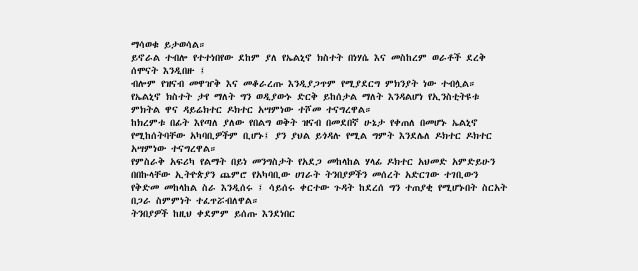ማሳወቁ ይታወሳል።
ይኖራል ተብሎ የተተነበየው ደከም ያለ የኤልኒኖ ክስተት በነሃሴ እና መስከረም ወራቶች ደረቅ ሰሞናት እንዲበዙ ፤
ብሎም የዝናብ መዋዠቅ እና መቆራረጡ እንዲያጋጥም የሚያደርግ ምክንያት ነው ተብሏል።
የኤልኒኖ ክስተት ታየ ማለት ግን ወዲያውኑ ድርቅ ይከሰታል ማለት እንዳልሆነ የኢንስቲትዩቱ ምክትል ዋና ዳይሬክተር ዶክተር አሣምነው ተሾመ ተናግረዋል።
ከክረምቱ በፊት እየጣለ ያለው የበልግ ወቅት ዝናብ በመደበኛ ሁኔታ የቀጠለ በመሆኑ ኤልኒኖ የሚከሰትባቸው አካባቢዎችም ቢሆኑ፤ ያን ያህል ይጎዳሉ የሚል ግምት እንደሌለ ዶክተር ዶክተር አሣምነው ተናግረዋል።
የምስራቅ አፍሪካ የልማት በይነ መንግስታት የአደጋ መከላከል ሃላፊ ዶክተር አህመድ አምድይሁን በበኩላቸው ኢትዮጵያን ጨምሮ የአካባቢው ሀገራት ትንበያዎችን መሰረት አድርገው ተገቢውን የቅድመ መከላከል ስራ እንዲሰሩ ፤ ሳይሰሩ ቀርተው ጉዳት ከደረሰ ግን ተጠያቂ የሚሆኑበት ስርአት በጋራ ስምምነት ተፈጥሯብለዋል።
ትንበያዎች ከዚህ ቀደምም ይሰጡ እንደነበር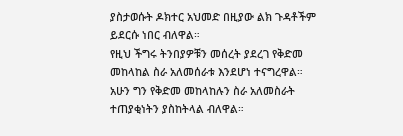ያስታወሱት ዶክተር አህመድ በዚያው ልክ ጉዳቶችም ይደርሱ ነበር ብለዋል።
የዚህ ችግሩ ትንበያዎቹን መሰረት ያደረገ የቅድመ መከላከል ስራ አለመሰራቱ እንደሆነ ተናግረዋል።
አሁን ግን የቅድመ መከላከሉን ስራ አለመስራት ተጠያቂነትን ያስከትላል ብለዋል።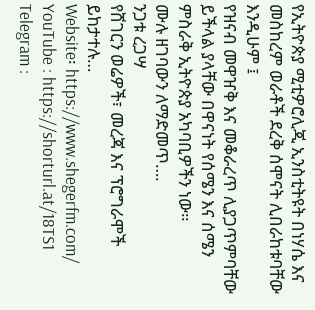የኢትዮጵያ ሚቲዎሮሊጂ ኢንስቲትዩት በነሃሴ እና መስከረም ወራቶች ደረቅ ሰሞናት ሊበራከቱባቸው እንዲሁም ፤
የዝናብ መዋዠቅ እና መቆራረጥ ሊያጋጥምባቸው ይችላል ያላቸው በዋናነት የሰሜን እና ሰሜን ምስራቅ ኢትዮጵያ አካባቢዎችን ነው።
ሙሉ ዘገባውን ለማድመጥ….
ንጋቱ ረጋሣ
የሸገርን ወሬዎች፣ መረጃ እና ፕሮግራሞች ይከታተሉ…
Website፡ https://www.shegerfm.com/
YouTube : https://shorturl.at/18TS1
Telegram :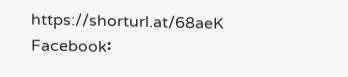https://shorturl.at/68aeK
Facebook፡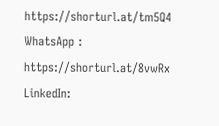https://shorturl.at/tm5Q4
WhatsApp : https://shorturl.at/8vwRx
LinkedIn: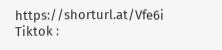https://shorturl.at/Vfe6i
Tiktok :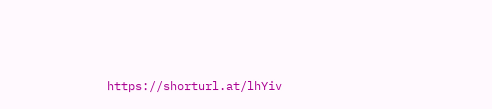https://shorturl.at/lhYiv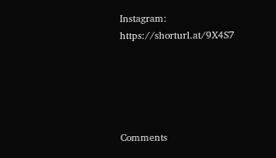Instagram: https://shorturl.at/9X4S7





Comments